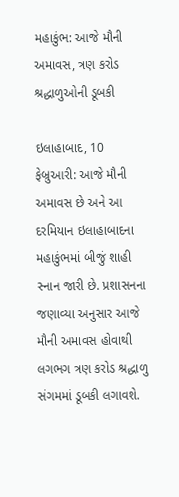મહાકુંભ: આજે મૌની અમાવસ, ત્રણ કરોડ શ્રદ્ધાળુઓની ડૂબકી

ઇલાહાબાદ, 10 ફેબ્રુઆરી: આજે મૌની અમાવસ છે અને આ દરમિયાન ઇલાહાબાદના મહાકુંભમાં બીજું શાહી સ્નાન જારી છે. પ્રશાસનના જણાવ્યા અનુસાર આજે મૌની અમાવસ હોવાથી લગભગ ત્રણ કરોડ શ્રદ્ધાળુ સંગમમાં ડૂબકી લગાવશે.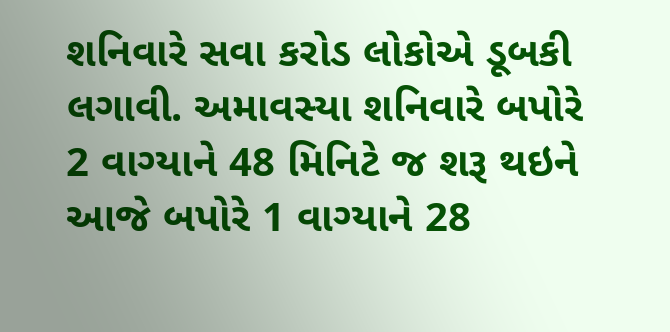શનિવારે સવા કરોડ લોકોએ ડૂબકી લગાવી. અમાવસ્યા શનિવારે બપોરે 2 વાગ્યાને 48 મિનિટે જ શરૂ થઇને આજે બપોરે 1 વાગ્યાને 28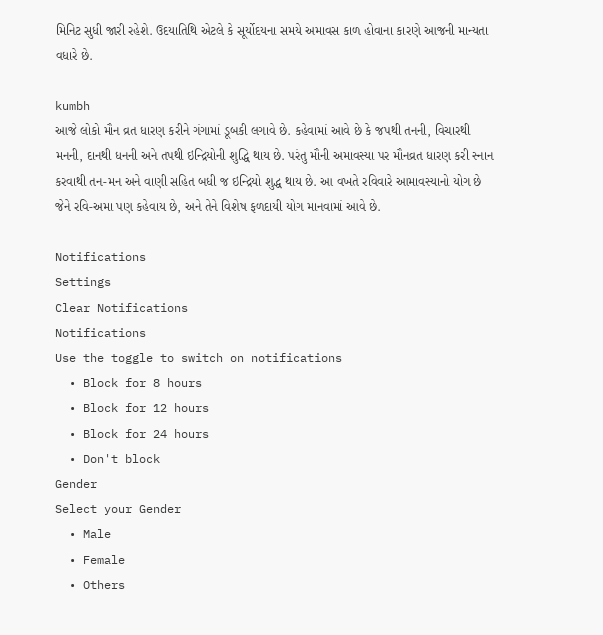મિનિટ સુધી જારી રહેશે. ઉદયાતિથિ એટલે કે સૂર્યોદયના સમયે અમાવસ કાળ હોવાના કારણે આજની માન્યતા વધારે છે.

kumbh
આજે લોકો મૌન વ્રત ધારણ કરીને ગંગામાં ડૂબકી લગાવે છે. કહેવામાં આવે છે કે જપથી તનની, વિચારથી મનની, દાનથી ધનની અને તપથી ઇન્દ્રિયોની શુદ્ધિ થાય છે. પરંતુ મૌની અમાવસ્યા પર મૌનવ્રત ધારણ કરી સ્નાન કરવાથી તન-મન અને વાણી સહિત બધી જ ઇન્દ્રિયો શુદ્ધ થાય છે. આ વખતે રવિવારે આમાવસ્યાનો યોગ છે જેને રવિ-અમા પણ કહેવાય છે, અને તેને વિશેષ ફળદાયી યોગ માનવામાં આવે છે.

Notifications
Settings
Clear Notifications
Notifications
Use the toggle to switch on notifications
  • Block for 8 hours
  • Block for 12 hours
  • Block for 24 hours
  • Don't block
Gender
Select your Gender
  • Male
  • Female
  • Others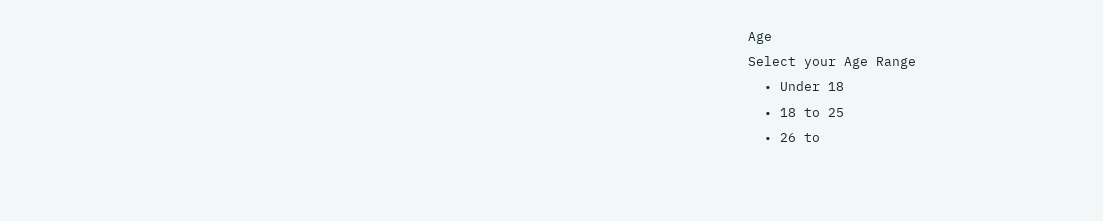Age
Select your Age Range
  • Under 18
  • 18 to 25
  • 26 to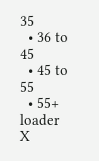35
  • 36 to 45
  • 45 to 55
  • 55+
loader
X